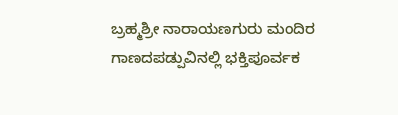ಬ್ರಹ್ಮಶ್ರೀ ನಾರಾಯಣಗುರು ಮಂದಿರ ಗಾಣದಪಡ್ಪುವಿನಲ್ಲಿ ಭಕ್ತಿಪೂರ್ವಕ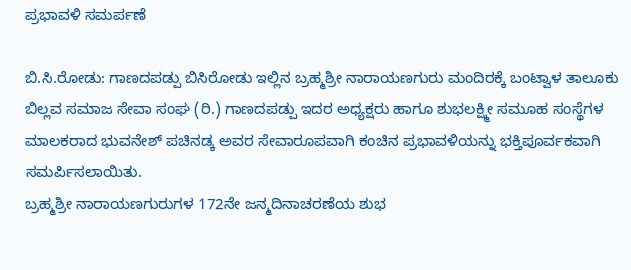ಪ್ರಭಾವಳಿ ಸಮರ್ಪಣೆ

ಬಿ.ಸಿ.ರೋಡು: ಗಾಣದಪಡ್ಪು ಬಿಸಿರೋಡು ಇಲ್ಲಿನ ಬ್ರಹ್ಮಶ್ರೀ ನಾರಾಯಣಗುರು ಮಂದಿರಕ್ಕೆ ಬಂಟ್ವಾಳ ತಾಲೂಕು ಬಿಲ್ಲವ ಸಮಾಜ ಸೇವಾ ಸಂಘ (ರಿ.) ಗಾಣದಪಡ್ಪು ಇದರ ಅಧ್ಯಕ್ಷರು ಹಾಗೂ ಶುಭಲಕ್ಷ್ಮೀ ಸಮೂಹ ಸಂಸ್ಥೆಗಳ ಮಾಲಕರಾದ ಭುವನೇಶ್ ಪಚಿನಡ್ಕ ಅವರ ಸೇವಾರೂಪವಾಗಿ ಕಂಚಿನ ಪ್ರಭಾವಳಿಯನ್ನು ಭಕ್ತಿಪೂರ್ವಕವಾಗಿ ಸಮರ್ಪಿಸಲಾಯಿತು.
ಬ್ರಹ್ಮಶ್ರೀ ನಾರಾಯಣಗುರುಗಳ 172ನೇ ಜನ್ಮದಿನಾಚರಣೆಯ ಶುಭ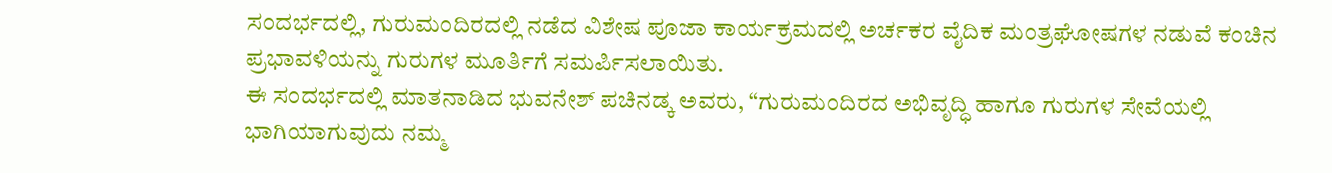ಸಂದರ್ಭದಲ್ಲಿ, ಗುರುಮಂದಿರದಲ್ಲಿ ನಡೆದ ವಿಶೇಷ ಪೂಜಾ ಕಾರ್ಯಕ್ರಮದಲ್ಲಿ ಅರ್ಚಕರ ವೈದಿಕ ಮಂತ್ರಘೋಷಗಳ ನಡುವೆ ಕಂಚಿನ ಪ್ರಭಾವಳಿಯನ್ನು ಗುರುಗಳ ಮೂರ್ತಿಗೆ ಸಮರ್ಪಿಸಲಾಯಿತು.
ಈ ಸಂದರ್ಭದಲ್ಲಿ ಮಾತನಾಡಿದ ಭುವನೇಶ್ ಪಚಿನಡ್ಕ ಅವರು, “ಗುರುಮಂದಿರದ ಅಭಿವೃದ್ಧಿ ಹಾಗೂ ಗುರುಗಳ ಸೇವೆಯಲ್ಲಿ ಭಾಗಿಯಾಗುವುದು ನಮ್ಮ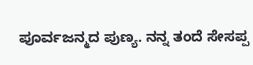ಪೂರ್ವಜನ್ಮದ ಪುಣ್ಯ. ನನ್ನ ತಂದೆ ಸೇಸಪ್ಪ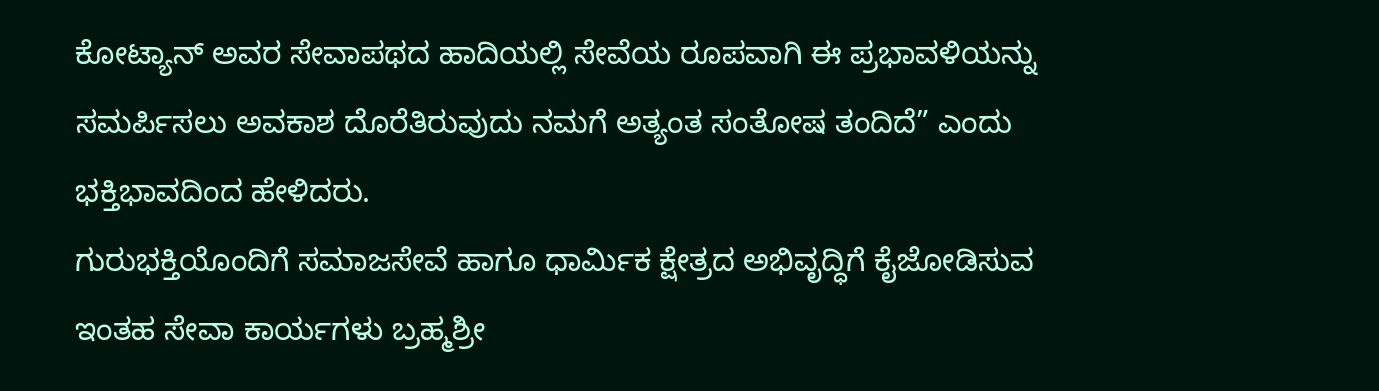ಕೋಟ್ಯಾನ್ ಅವರ ಸೇವಾಪಥದ ಹಾದಿಯಲ್ಲಿ ಸೇವೆಯ ರೂಪವಾಗಿ ಈ ಪ್ರಭಾವಳಿಯನ್ನು ಸಮರ್ಪಿಸಲು ಅವಕಾಶ ದೊರೆತಿರುವುದು ನಮಗೆ ಅತ್ಯಂತ ಸಂತೋಷ ತಂದಿದೆ” ಎಂದು ಭಕ್ತಿಭಾವದಿಂದ ಹೇಳಿದರು.
ಗುರುಭಕ್ತಿಯೊಂದಿಗೆ ಸಮಾಜಸೇವೆ ಹಾಗೂ ಧಾರ್ಮಿಕ ಕ್ಷೇತ್ರದ ಅಭಿವೃದ್ಧಿಗೆ ಕೈಜೋಡಿಸುವ ಇಂತಹ ಸೇವಾ ಕಾರ್ಯಗಳು ಬ್ರಹ್ಮಶ್ರೀ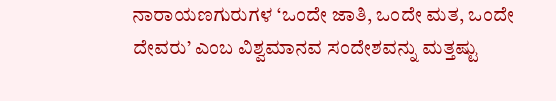ನಾರಾಯಣಗುರುಗಳ ‘ಒಂದೇ ಜಾತಿ, ಒಂದೇ ಮತ, ಒಂದೇ ದೇವರು’ ಎಂಬ ವಿಶ್ವಮಾನವ ಸಂದೇಶವನ್ನು ಮತ್ತಷ್ಟು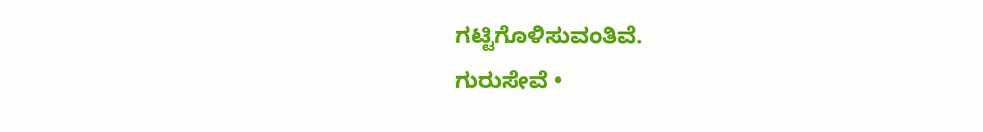ಗಟ್ಟಿಗೊಳಿಸುವಂತಿವೆ.
ಗುರುಸೇವೆ •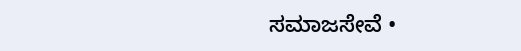ಸಮಾಜಸೇವೆ •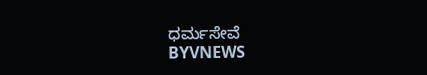ಧರ್ಮಸೇವೆ
BYVNEWS